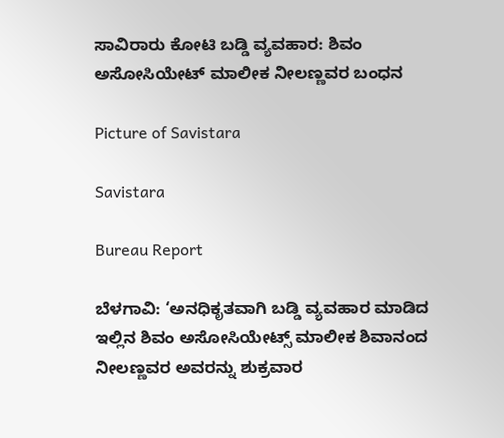ಸಾವಿರಾರು ಕೋಟಿ ಬಡ್ಡಿ ವ್ಯವಹಾರ: ಶಿವಂ ಅಸೋಸಿಯೇಟ್ ಮಾಲೀಕ ನೀಲಣ್ಣವರ ಬಂಧನ

Picture of Savistara

Savistara

Bureau Report

ಬೆಳಗಾವಿ: ‘ಅನಧಿಕೃತವಾಗಿ ಬಡ್ಡಿ ವ್ಯವಹಾರ ಮಾಡಿದ ಇಲ್ಲಿನ ಶಿವಂ ಅಸೋಸಿಯೇಟ್ಸ್ ಮಾಲೀಕ ಶಿವಾನಂದ ನೀಲಣ್ಣವರ ಅವರನ್ನು ಶುಕ್ರವಾರ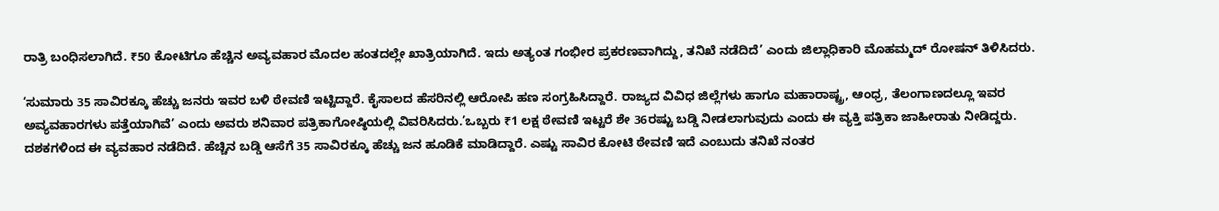ರಾತ್ರಿ ಬಂಧಿಸಲಾಗಿದೆ. ₹50 ಕೋಟಿಗೂ ಹೆಚ್ಚಿನ ಅವ್ಯವಹಾರ ಮೊದಲ ಹಂತದಲ್ಲೇ ಖಾತ್ರಿಯಾಗಿದೆ. ಇದು ಅತ್ಯಂತ ಗಂಭೀರ ಪ್ರಕರಣವಾಗಿದ್ದು, ತನಿಖೆ ನಡೆದಿದೆ’ ಎಂದು ಜಿಲ್ಲಾಧಿಕಾರಿ ಮೊಹಮ್ಮದ್ ರೋಷನ್ ತಿಳಿಸಿದರು.

‘ಸುಮಾರು 35 ಸಾವಿರಕ್ಕೂ ಹೆಚ್ಚು ಜನರು ಇವರ ಬಳಿ ಠೇವಣಿ ಇಟ್ಟಿದ್ದಾರೆ. ಕೈಸಾಲದ ಹೆಸರಿನಲ್ಲಿ ಆರೋಪಿ ಹಣ ಸಂಗ್ರಹಿಸಿದ್ದಾರೆ. ರಾಜ್ಯದ ವಿವಿಧ ಜಿಲ್ಲೆಗಳು ಹಾಗೂ ಮಹಾರಾಷ್ಟ್ರ, ಆಂಧ್ರ, ತೆಲಂಗಾಣದಲ್ಲೂ ಇವರ ಅವ್ಯವಹಾರಗಳು ಪತ್ತೆಯಾಗಿವೆ’ ಎಂದು ಅವರು ಶನಿವಾರ ಪತ್ರಿಕಾಗೋಷ್ಠಿಯಲ್ಲಿ ವಿವರಿಸಿದರು.’ಒಬ್ಬರು ₹1 ಲಕ್ಷ ಠೇವಣಿ ಇಟ್ಟರೆ ಶೇ 36ರಷ್ಟು ಬಡ್ಡಿ ನೀಡಲಾಗುವುದು ಎಂದು ಈ ವ್ಯಕ್ತಿ ಪತ್ರಿಕಾ ಜಾಹೀರಾತು ನೀಡಿದ್ದರು. ದಶಕಗಳಿಂದ ಈ ವ್ಯವಹಾರ ನಡೆದಿದೆ. ಹೆಚ್ಚಿನ ಬಡ್ಡಿ ಆಸೆಗೆ 35 ಸಾವಿರಕ್ಕೂ ಹೆಚ್ಚು ಜನ ಹೂಡಿಕೆ ಮಾಡಿದ್ದಾರೆ. ಎಷ್ಟು ಸಾವಿರ ಕೋಟಿ ಠೇವಣಿ ಇದೆ ಎಂಬುದು ತನಿಖೆ ನಂತರ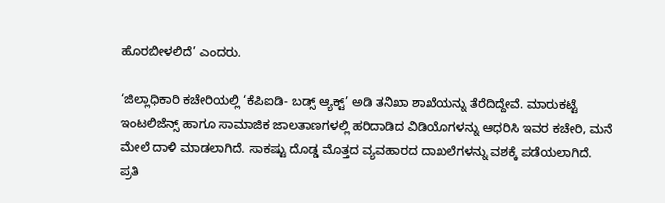ಹೊರಬೀಳಲಿದೆ’ ಎಂದರು.

‘ಜಿಲ್ಲಾಧಿಕಾರಿ ಕಚೇರಿಯಲ್ಲಿ ‘ಕೆಪಿಐಡಿ- ಬಡ್ಸ್ ಆ್ಯಕ್ಟ್’ ಅಡಿ ತನಿಖಾ ಶಾಖೆಯನ್ನು ತೆರೆದಿದ್ದೇವೆ. ಮಾರುಕಟ್ಟೆ ಇಂಟಲಿಜೆನ್ಸ್‌ ಹಾಗೂ ಸಾಮಾಜಿಕ ಜಾಲತಾಣಗಳಲ್ಲಿ ಹರಿದಾಡಿದ ವಿಡಿಯೊಗಳನ್ನು ಆಧರಿಸಿ ಇವರ ಕಚೇರಿ, ಮನೆ ಮೇಲೆ ದಾಳಿ ಮಾಡಲಾಗಿದೆ. ಸಾಕಷ್ಟು ದೊಡ್ಡ ಮೊತ್ತದ ವ್ಯವಹಾರದ ದಾಖಲೆಗಳನ್ನು ವಶಕ್ಕೆ ಪಡೆಯಲಾಗಿದೆ. ಪ್ರತಿ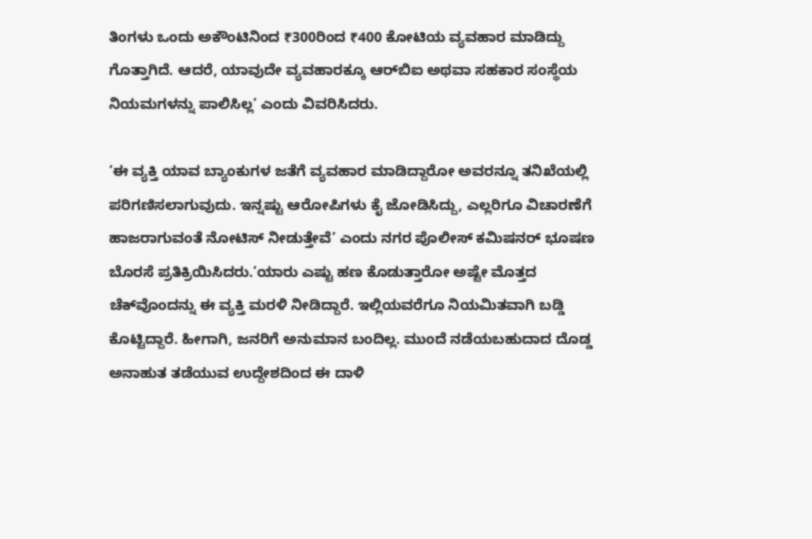ತಿಂಗಳು ಒಂದು ಅಕೌಂಟಿನಿಂದ ₹300ರಿಂದ ₹400 ಕೋಟಿಯ ವ್ಯವಹಾರ ಮಾಡಿದ್ದು ಗೊತ್ತಾಗಿದೆ. ಆದರೆ, ಯಾವುದೇ ವ್ಯವಹಾರಕ್ಕೂ ಆರ್‌ಬಿಐ ಅಥವಾ ಸಹಕಾರ ಸಂಸ್ಥೆಯ ನಿಯಮಗಳನ್ನು ಪಾಲಿಸಿಲ್ಲ’ ಎಂದು ವಿವರಿಸಿದರು.

‘ಈ ವ್ಯಕ್ತಿ ಯಾವ ಬ್ಯಾಂಕುಗಳ ಜತೆಗೆ ವ್ಯವಹಾರ ಮಾಡಿದ್ದಾರೋ ಅವರನ್ನೂ ತನಿಖೆಯಲ್ಲಿ ಪರಿಗಣಿಸಲಾಗುವುದು. ಇನ್ನಷ್ಟು ಆರೋಪಿಗಳು ಕೈ ಜೋಡಿಸಿದ್ದು, ಎಲ್ಲರಿಗೂ ವಿಚಾರಣೆಗೆ ಹಾಜರಾಗುವಂತೆ ನೋಟಿಸ್ ನೀಡುತ್ತೇವೆ’ ಎಂದು ನಗರ ಪೊಲೀಸ್‌ ಕಮಿಷನರ್ ಭೂಷಣ ಬೊರಸೆ ಪ್ರತಿಕ್ರಿಯಿಸಿದರು.’ಯಾರು ಎಷ್ಟು ಹಣ ಕೊಡುತ್ತಾರೋ ಅಷ್ಟೇ ಮೊತ್ತದ ಚೆಕ್‌ವೊಂದನ್ನು ಈ ವ್ಯಕ್ತಿ ಮರಳಿ ನೀಡಿದ್ದಾರೆ. ಇಲ್ಲಿಯವರೆಗೂ ನಿಯಮಿತವಾಗಿ ಬಡ್ಡಿ ಕೊಟ್ಟಿದ್ದಾರೆ. ಹೀಗಾಗಿ, ಜನರಿಗೆ ಅನುಮಾನ ಬಂದಿಲ್ಲ. ಮುಂದೆ ನಡೆಯಬಹುದಾದ ದೊಡ್ಡ ಅನಾಹುತ ತಡೆಯುವ ಉದ್ದೇಶದಿಂದ ಈ ದಾಳಿ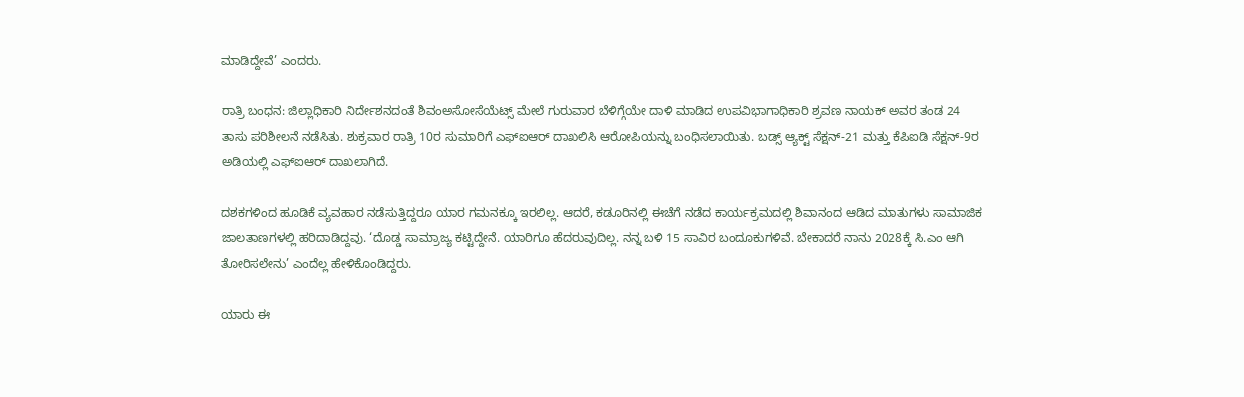ಮಾಡಿದ್ದೇವೆ’ ಎಂದರು.

ರಾತ್ರಿ ಬಂಧನ: ಜಿಲ್ಲಾಧಿಕಾರಿ ನಿರ್ದೇಶನದಂತೆ ಶಿವಂಅಸೋಸೆಯೆಟ್ಸ್ ಮೇಲೆ ಗುರುವಾರ ಬೆಳಿಗ್ಗೆಯೇ ದಾಳಿ ಮಾಡಿದ ಉಪವಿಭಾಗಾಧಿಕಾರಿ ಶ್ರವಣ ನಾಯಕ್ ಅವರ ತಂಡ 24 ತಾಸು ಪರಿಶೀಲನೆ ನಡೆಸಿತು. ಶುಕ್ರವಾರ ರಾತ್ರಿ 10ರ ಸುಮಾರಿಗೆ ಎಫ್‌ಐಆ‌ರ್ ದಾಖಲಿಸಿ ಆರೋಪಿಯನ್ನು ಬಂಧಿಸಲಾಯಿತು. ಬಡ್ಸ್ ಆ್ಯಕ್ಟ್ ಸೆಕ್ಷನ್-21 ಮತ್ತು ಕೆಪಿಐಡಿ ಸೆಕ್ಷನ್-9ರ ಅಡಿಯಲ್ಲಿ ಎಫ್‌ಐಆ‌ರ್ ದಾಖಲಾಗಿದೆ.

ದಶಕಗಳಿಂದ ಹೂಡಿಕೆ ವ್ಯವಹಾರ ನಡೆಸುತ್ತಿದ್ದರೂ ಯಾರ ಗಮನಕ್ಕೂ ಇರಲಿಲ್ಲ. ಆದರೆ, ಕಡೂರಿನಲ್ಲಿ ಈಚೆಗೆ ನಡೆದ ಕಾರ್ಯಕ್ರಮದಲ್ಲಿ ಶಿವಾನಂದ ಆಡಿದ ಮಾತುಗಳು ಸಾಮಾಜಿಕ ಜಾಲತಾಣಗಳಲ್ಲಿ ಹರಿದಾಡಿದ್ದವು. ‘ದೊಡ್ಡ ಸಾಮ್ರಾಜ್ಯ ಕಟ್ಟಿದ್ದೇನೆ. ಯಾರಿಗೂ ಹೆದರುವುದಿಲ್ಲ. ನನ್ನ ಬಳಿ 15 ಸಾವಿರ ಬಂದೂಕುಗಳಿವೆ. ಬೇಕಾದರೆ ನಾನು 2028ಕ್ಕೆ ಸಿ.ಎಂ ಆಗಿ ತೋರಿಸಲೇನು’ ಎಂದೆಲ್ಲ ಹೇಳಿಕೊಂಡಿದ್ದರು.

ಯಾರು ಈ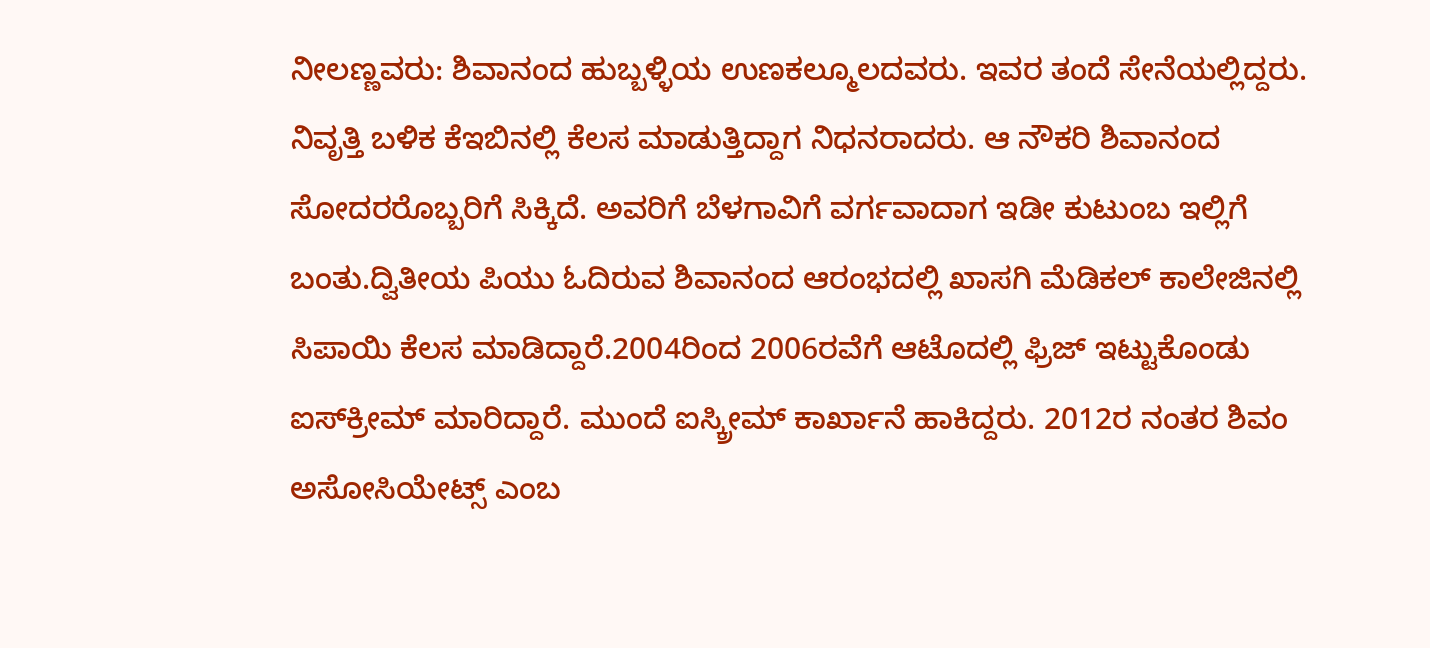ನೀಲಣ್ಣವರು: ಶಿವಾನಂದ ಹುಬ್ಬಳ್ಳಿಯ ಉಣಕಲ್ಮೂಲದವರು. ಇವರ ತಂದೆ ಸೇನೆಯಲ್ಲಿದ್ದರು. ನಿವೃತ್ತಿ ಬಳಿಕ ಕೆಇಬಿನಲ್ಲಿ ಕೆಲಸ ಮಾಡುತ್ತಿದ್ದಾಗ ನಿಧನರಾದರು. ಆ ನೌಕರಿ ಶಿವಾನಂದ ಸೋದರರೊಬ್ಬರಿಗೆ ಸಿಕ್ಕಿದೆ. ಅವರಿಗೆ ಬೆಳಗಾವಿಗೆ ವರ್ಗವಾದಾಗ ಇಡೀ ಕುಟುಂಬ ಇಲ್ಲಿಗೆ ಬಂತು.ದ್ವಿತೀಯ ಪಿಯು ಓದಿರುವ ಶಿವಾನಂದ ಆರಂಭದಲ್ಲಿ ಖಾಸಗಿ ಮೆಡಿಕಲ್‌ ಕಾಲೇಜಿನಲ್ಲಿ ಸಿಪಾಯಿ ಕೆಲಸ ಮಾಡಿದ್ದಾರೆ.2004ರಿಂದ 2006ರವೆಗೆ ಆಟೊದಲ್ಲಿ ಫ್ರಿಜ್‌ ಇಟ್ಟುಕೊಂಡು ಐಸ್‌ಕ್ರೀಮ್ ಮಾರಿದ್ದಾರೆ. ಮುಂದೆ ಐಸ್ಕ್ರೀಮ್ ಕಾರ್ಖಾನೆ ಹಾಕಿದ್ದರು. 2012ರ ನಂತರ ಶಿವಂ ಅಸೋಸಿಯೇಟ್ಸ್ ಎಂಬ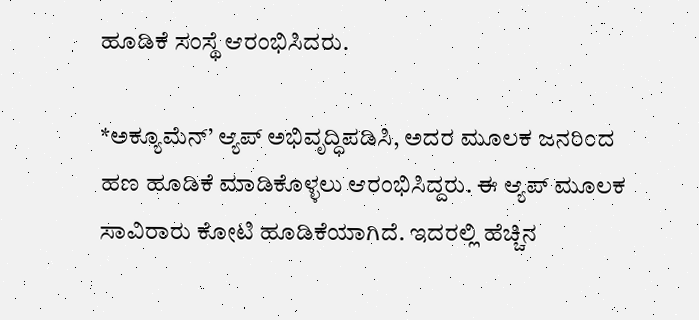ಹೂಡಿಕೆ ಸಂಸ್ಥೆ ಆರಂಭಿಸಿದರು.

*ಅಕ್ಯೂಮೆನ್’ ಆ್ಯಪ್‌ ಅಭಿವೃದ್ಧಿಪಡಿಸಿ, ಅದರ ಮೂಲಕ ಜನರಿಂದ ಹಣ ಹೂಡಿಕೆ ಮಾಡಿಕೊಳ್ಳಲು ಆರಂಭಿಸಿದ್ದರು. ಈ ಆ್ಯಪ್ ಮೂಲಕ ಸಾವಿರಾರು ಕೋಟಿ ಹೂಡಿಕೆಯಾಗಿದೆ. ಇದರಲ್ಲಿ ಹೆಚ್ಚಿನ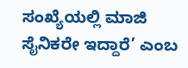ಸಂಖ್ಯೆಯಲ್ಲಿ ಮಾಜಿ ಸೈನಿಕರೇ ಇದ್ದಾರೆ’ ಎಂಬ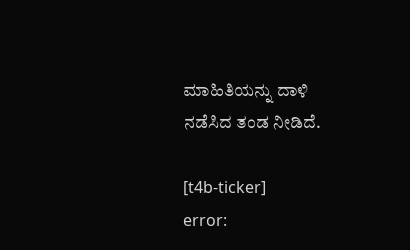ಮಾಹಿತಿಯನ್ನು ದಾಳಿ ನಡೆಸಿದ ತಂಡ ನೀಡಿದೆ.

[t4b-ticker]
error: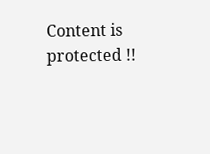Content is protected !!